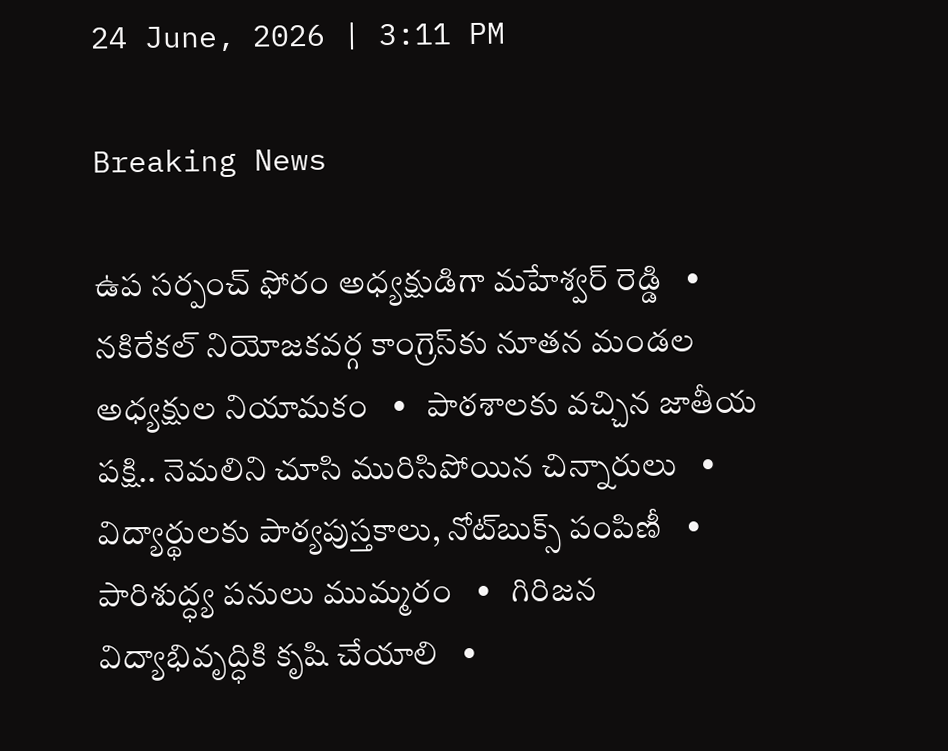24 June, 2026 | 3:11 PM

Breaking News

ఉప సర్పంచ్ ఫోరం అధ్యక్షుడిగా మహేశ్వర్ రెడ్డి   •   నకిరేకల్ నియోజకవర్గ కాంగ్రెస్‌కు నూతన మండల అధ్యక్షుల నియామకం   •   పాఠశాలకు వచ్చిన జాతీయ పక్షి.. నెమలిని చూసి మురిసిపోయిన చిన్నారులు   •   విద్యార్థులకు పాఠ్యపుస్తకాలు, నోట్‌బుక్స్ పంపిణీ   •   పారిశుద్ధ్య పనులు ముమ్మరం   •   గిరిజన విద్యాభివృద్ధికి కృషి చేయాలి   •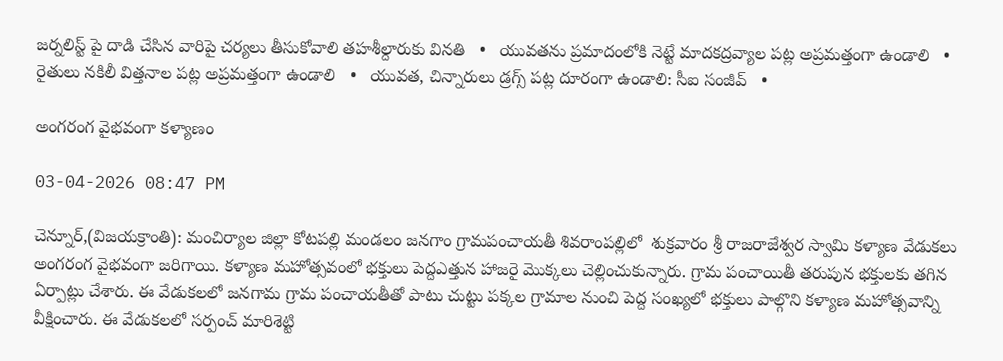జర్నలిస్ట్ పై దాడి చేసిన వారిపై చర్యలు తీసుకోవాలి తహశీల్దారుకు వినతి   •   యువతను ప్రమాదంలోకి నెట్టే మాదకద్రవ్యాల పట్ల అప్రమత్తంగా ఉండాలి   •   రైతులు నకిలీ విత్తనాల పట్ల అప్రమత్తంగా ఉండాలి   •   యువత, చిన్నారులు డ్రగ్స్ పట్ల దూరంగా ఉండాలి: సీఐ సంజీవ్   •

అంగరంగ వైభవంగా కళ్యాణం

03-04-2026 08:47 PM

చెన్నూర్,(విజయక్రాంతి): మంచిర్యాల జిల్లా కోటపల్లి మండలం జనగాం గ్రామపంచాయతీ శివరాంపల్లిలో  శుక్రవారం శ్రీ రాజరాజేశ్వర స్వామి కళ్యాణ వేడుకలు అంగరంగ వైభవంగా జరిగాయి. కళ్యాణ మహోత్సవంలో భక్తులు పెద్దఎత్తున హాజరై మొక్కలు చెల్లించుకున్నారు. గ్రామ పంచాయితీ తరుపున భక్తులకు తగిన ఏర్పాట్లు చేశారు. ఈ వేడుకలలో జనగామ గ్రామ పంచాయతీతో పాటు చుట్టు పక్కల గ్రామాల నుంచి పెద్ద సంఖ్యలో భక్తులు పాల్గొని కళ్యాణ మహోత్సవాన్ని వీక్షించారు. ఈ వేడుకలలో సర్పంచ్ మారిశెట్టి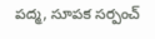పద్మ, సూపక సర్పంచ్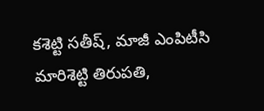కశెట్టి సతీష్, మాజీ ఎంపిటీసి మారిశెట్టి తిరుపతి,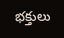భక్తులు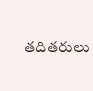తదితరులు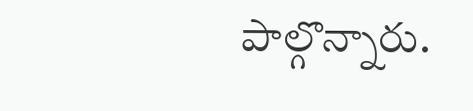పాల్గొన్నారు.